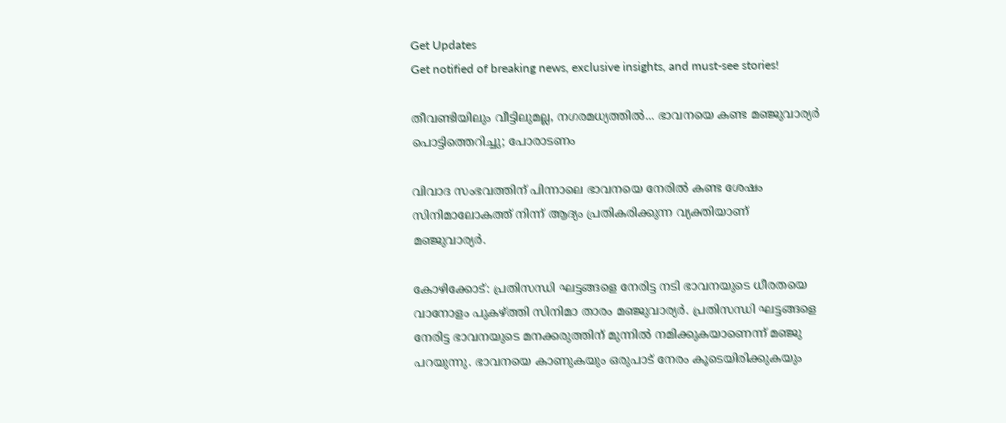Get Updates
Get notified of breaking news, exclusive insights, and must-see stories!

തീവണ്ടിയിലും വീട്ടിലുമല്ല, നഗരമധ്യത്തില്‍... ഭാവനയെ കണ്ട മഞ്ജുവാര്യര്‍ പൊട്ടിത്തെറിച്ചു; പോരാടണം

വിവാദ സംഭവത്തിന് പിന്നാലെ ഭാവനയെ നേരില്‍ കണ്ട ശേഷം സിനിമാലോകത്ത് നിന്ന് ആദ്യം പ്രതികരിക്കുന്ന വ്യക്തിയാണ് മഞ്ജുവാര്യര്‍.

കോഴിക്കോട്: പ്രതിസന്ധി ഘട്ടങ്ങളെ നേരിട്ട നടി ഭാവനയുടെ ധീരതയെ വാനോളം പുകഴ്ത്തി സിനിമാ താരം മഞ്ജുവാര്യര്‍. പ്രതിസന്ധി ഘട്ടങ്ങളെ നേരിട്ട ഭാവനയുടെ മനക്കരുത്തിന് മുന്നില്‍ നമിക്കുകയാണെന്ന് മഞ്ജു പറയുന്നു. ഭാവനയെ കാണുകയും ഒരുപാട് നേരം കൂടെയിരിക്കുകയും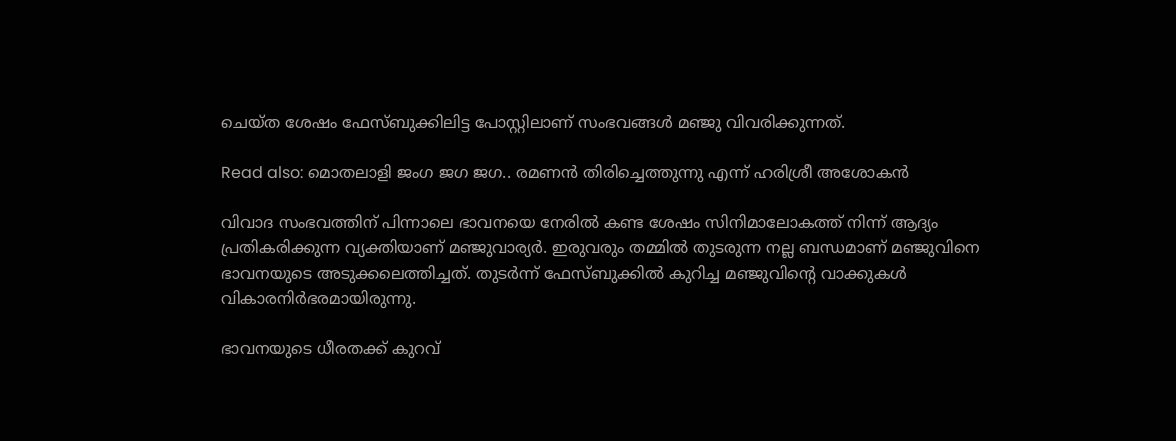ചെയ്ത ശേഷം ഫേസ്ബുക്കിലിട്ട പോസ്റ്റിലാണ് സംഭവങ്ങള്‍ മഞ്ജു വിവരിക്കുന്നത്.

Read also: മൊതലാളി ജംഗ ജഗ ജഗ.. രമണന്‍ തിരിച്ചെത്തുന്നു എന്ന് ഹരിശ്രീ അശോകന്‍

വിവാദ സംഭവത്തിന് പിന്നാലെ ഭാവനയെ നേരില്‍ കണ്ട ശേഷം സിനിമാലോകത്ത് നിന്ന് ആദ്യം പ്രതികരിക്കുന്ന വ്യക്തിയാണ് മഞ്ജുവാര്യര്‍. ഇരുവരും തമ്മില്‍ തുടരുന്ന നല്ല ബന്ധമാണ് മഞ്ജുവിനെ ഭാവനയുടെ അടുക്കലെത്തിച്ചത്. തുടര്‍ന്ന് ഫേസ്ബുക്കില്‍ കുറിച്ച മഞ്ജുവിന്റെ വാക്കുകള്‍ വികാരനിര്‍ഭരമായിരുന്നു.

ഭാവനയുടെ ധീരതക്ക് കുറവ്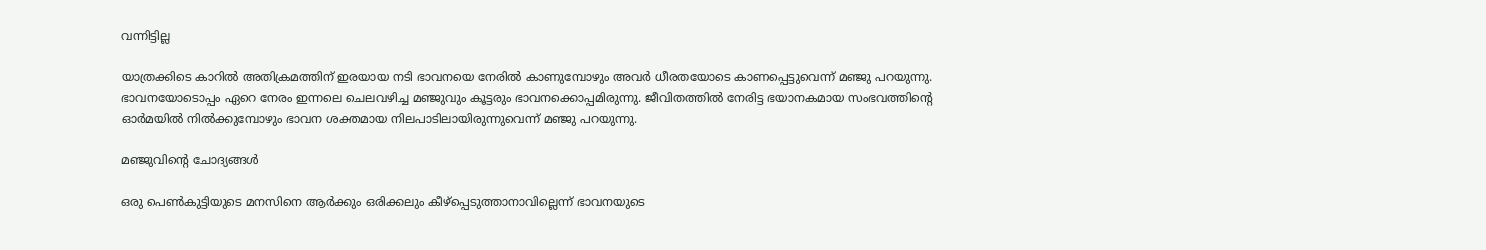വന്നിട്ടില്ല

യാത്രക്കിടെ കാറില്‍ അതിക്രമത്തിന് ഇരയായ നടി ഭാവനയെ നേരില്‍ കാണുമ്പോഴും അവര്‍ ധീരതയോടെ കാണപ്പെട്ടുവെന്ന് മഞ്ജു പറയുന്നു. ഭാവനയോടൊപ്പം ഏറെ നേരം ഇന്നലെ ചെലവഴിച്ച മഞ്ജുവും കൂട്ടരും ഭാവനക്കൊപ്പമിരുന്നു. ജീവിതത്തില്‍ നേരിട്ട ഭയാനകമായ സംഭവത്തിന്റെ ഓര്‍മയില്‍ നില്‍ക്കുമ്പോഴും ഭാവന ശക്തമായ നിലപാടിലായിരുന്നുവെന്ന് മഞ്ജു പറയുന്നു.

മഞ്ജുവിന്റെ ചോദ്യങ്ങള്‍

ഒരു പെണ്‍കുട്ടിയുടെ മനസിനെ ആര്‍ക്കും ഒരിക്കലും കീഴ്‌പ്പെടുത്താനാവില്ലെന്ന് ഭാവനയുടെ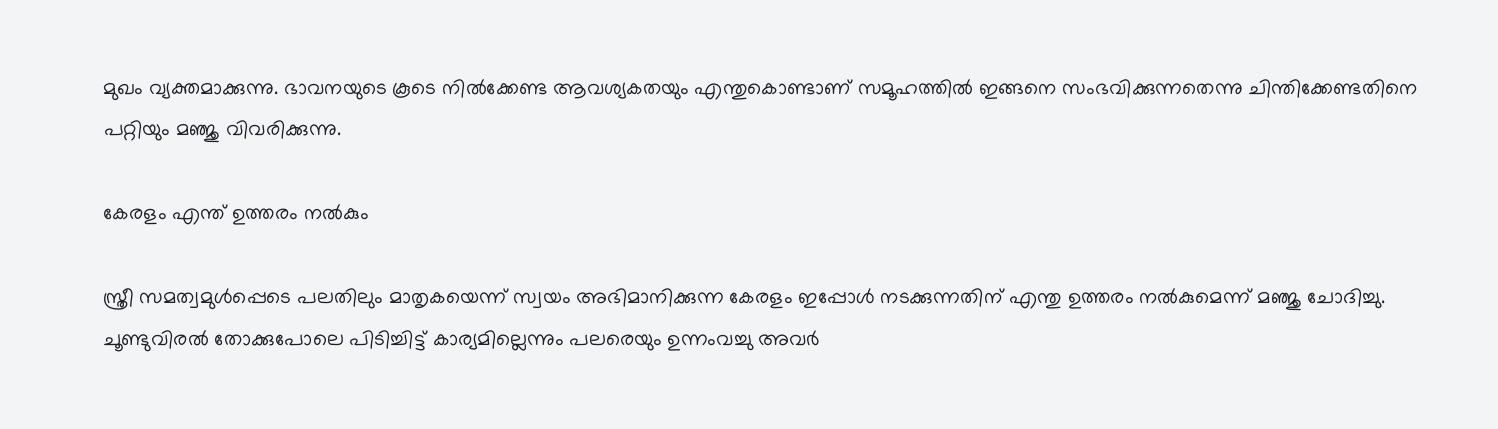മുഖം വ്യക്തമാക്കുന്നു. ഭാവനയുടെ കൂടെ നില്‍ക്കേണ്ട ആവശ്യകതയും എന്തുകൊണ്ടാണ് സമൂഹത്തില്‍ ഇങ്ങനെ സംഭവിക്കുന്നതെന്നു ചിന്തിക്കേണ്ടതിനെ പറ്റിയും മഞ്ജു വിവരിക്കുന്നു.

കേരളം എന്ത് ഉത്തരം നല്‍കും

സ്ത്രീ സമത്വമുള്‍പ്പെടെ പലതിലും മാതൃകയെന്ന് സ്വയം അഭിമാനിക്കുന്ന കേരളം ഇപ്പോള്‍ നടക്കുന്നതിന് എന്തു ഉത്തരം നല്‍കുമെന്ന് മഞ്ജു ചോദിച്ചു. ചൂണ്ടുവിരല്‍ തോക്കുപോലെ പിടിച്ചിട്ട് കാര്യമില്ലെന്നും പലരെയും ഉന്നംവച്ചു അവര്‍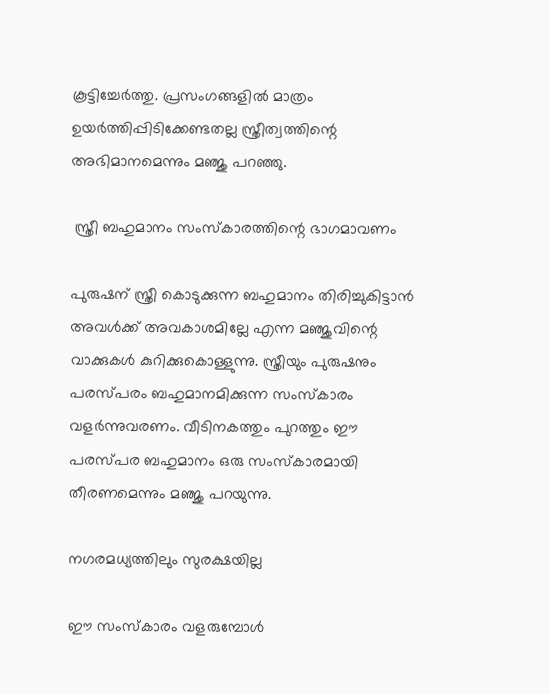കൂട്ടിച്ചേര്‍ത്തു. പ്രസംഗങ്ങളില്‍ മാത്രം ഉയര്‍ത്തിപ്പിടിക്കേണ്ടതല്ല സ്ത്രീത്വത്തിന്റെ അഭിമാനമെന്നും മഞ്ജു പറഞ്ഞു.

 സ്ത്രീ ബഹുമാനം സംസ്‌കാരത്തിന്റെ ഭാഗമാവണം

പുരുഷന് സ്ത്രീ കൊടുക്കുന്ന ബഹുമാനം തിരിച്ചുകിട്ടാന്‍ അവള്‍ക്ക് അവകാശമില്ലേ എന്ന മഞ്ജുവിന്റെ വാക്കുകള്‍ കുറിക്കുകൊള്ളുന്നു. സ്ത്രീയും പുരുഷനും പരസ്പരം ബഹുമാനമിക്കുന്ന സംസ്‌കാരം വളര്‍ന്നുവരണം. വീടിനകത്തും പുറത്തും ഈ പരസ്പര ബഹുമാനം ഒരു സംസ്‌കാരമായി തീരണമെന്നും മഞ്ജു പറയുന്നു.

നഗരമധ്യത്തിലും സുരക്ഷയില്ല

ഈ സംസ്‌കാരം വളരുമ്പോള്‍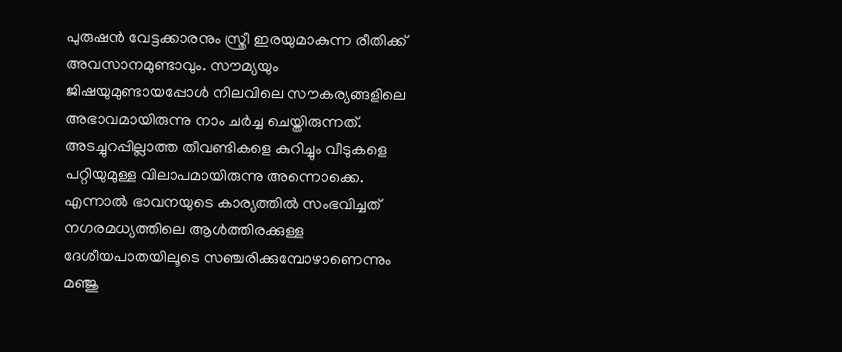പുരുഷന്‍ വേട്ടക്കാരനും സ്ത്രീ ഇരയുമാകുന്ന രീതിക്ക് അവസാനമുണ്ടാവും. സൗമ്യയും ജിഷയുമുണ്ടായപ്പോള്‍ നിലവിലെ സൗകര്യങ്ങളിലെ അഭാവമായിരുന്നു നാം ചര്‍ച്ച ചെയ്തിരുന്നത്. അടച്ചുറപ്പില്ലാത്ത തീവണ്ടികളെ കുറിച്ചും വീടുകളെ പറ്റിയുമുള്ള വിലാപമായിരുന്നു അന്നൊക്കെ. എന്നാല്‍ ഭാവനയുടെ കാര്യത്തില്‍ സംഭവിച്ചത് നഗരമധ്യത്തിലെ ആള്‍ത്തിരക്കുള്ള ദേശീയപാതയിലൂടെ സഞ്ചരിക്കുമ്പോഴാണെന്നും മഞ്ജു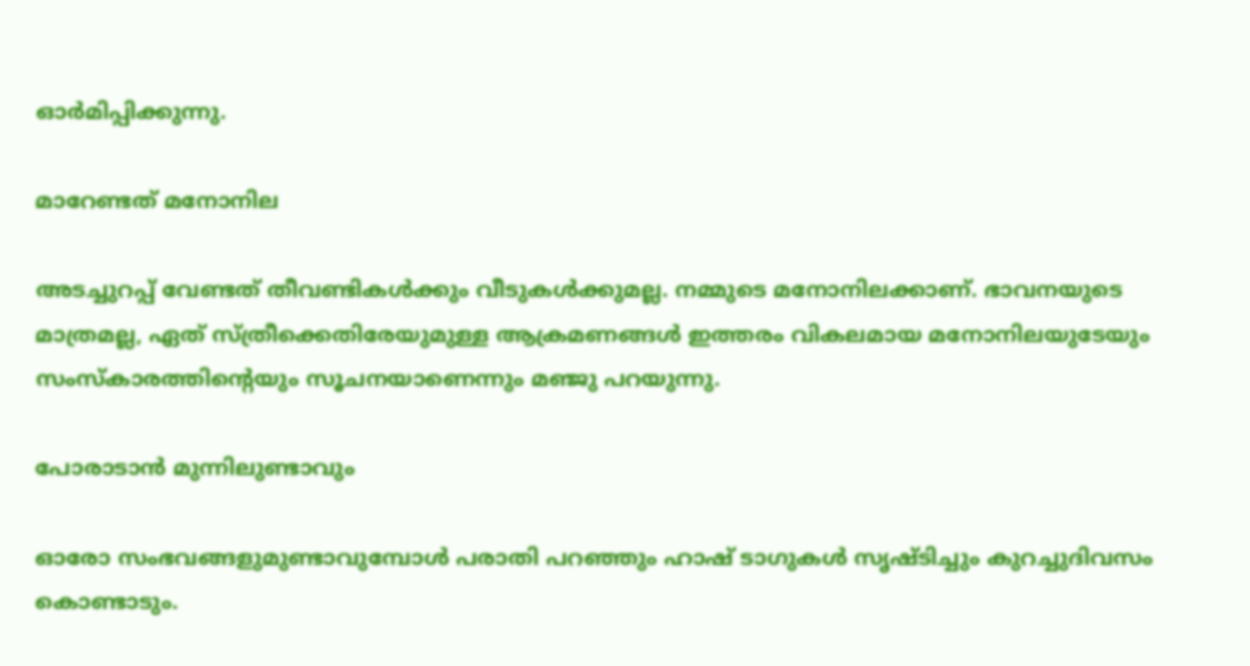ഓര്‍മിപ്പിക്കുന്നു.

മാറേണ്ടത് മനോനില

അടച്ചുറപ്പ് വേണ്ടത് തീവണ്ടികള്‍ക്കും വീടുകള്‍ക്കുമല്ല. നമ്മുടെ മനോനിലക്കാണ്. ഭാവനയുടെ മാത്രമല്ല, ഏത് സ്ത്രീക്കെതിരേയുമുള്ള ആക്രമണങ്ങള്‍ ഇത്തരം വികലമായ മനോനിലയുടേയും സംസ്‌കാരത്തിന്റെയും സൂചനയാണെന്നും മഞ്ജു പറയുന്നു.

പോരാടാന്‍ മുന്നിലുണ്ടാവും

ഓരോ സംഭവങ്ങളുമുണ്ടാവുമ്പോള്‍ പരാതി പറഞ്ഞും ഹാഷ് ടാഗുകള്‍ സൃഷ്ടിച്ചും കുറച്ചുദിവസം കൊണ്ടാടും.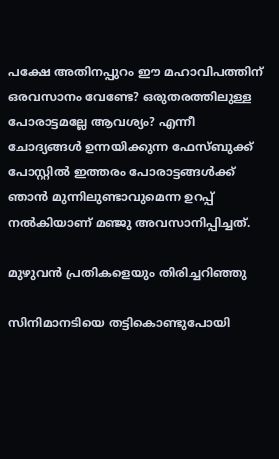പക്ഷേ അതിനപ്പുറം ഈ മഹാവിപത്തിന് ഒരവസാനം വേണ്ടേ? ഒരുതരത്തിലുള്ള പോരാട്ടമല്ലേ ആവശ്യം? എന്നീ ചോദ്യങ്ങള്‍ ഉന്നയിക്കുന്ന ഫേസ്ബുക്ക് പോസ്റ്റില്‍ ഇത്തരം പോരാട്ടങ്ങള്‍ക്ക് ഞാന്‍ മുന്നിലുണ്ടാവുമെന്ന ഉറപ്പ് നല്‍കിയാണ് മഞ്ജു അവസാനിപ്പിച്ചത്.

മുഴുവന്‍ പ്രതികളെയും തിരിച്ചറിഞ്ഞു

സിനിമാനടിയെ തട്ടികൊണ്ടുപോയി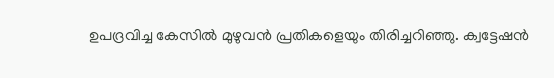ഉപദ്രവിച്ച കേസില്‍ മുഴുവന്‍ പ്രതികളെയും തിരിച്ചറിഞ്ഞു. ക്വട്ടേഷന്‍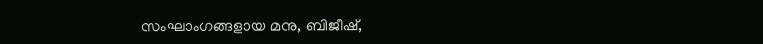സംഘാംഗങ്ങളായ മനു, ബിജീഷ്,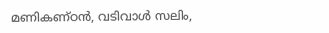മണികണ്ഠന്‍, വടിവാള്‍ സലിം,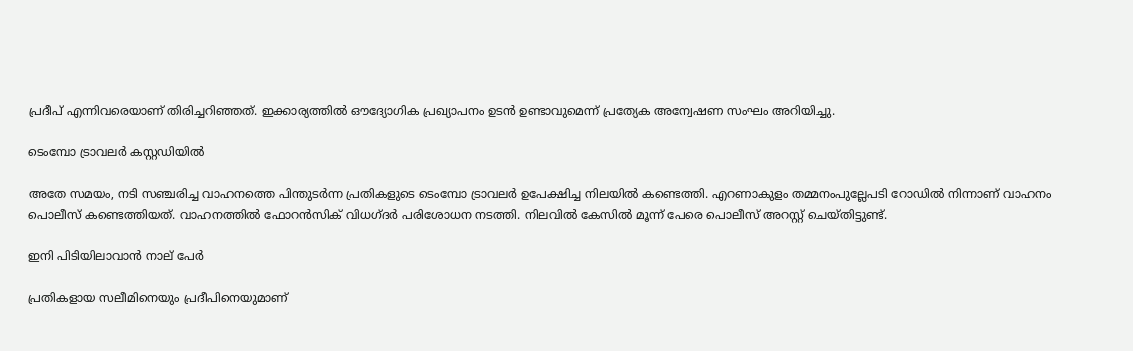പ്രദീപ് എന്നിവരെയാണ് തിരിച്ചറിഞ്ഞത്. ഇക്കാര്യത്തില്‍ ഔദ്യോഗിക പ്രഖ്യാപനം ഉടന്‍ ഉണ്ടാവുമെന്ന് പ്രത്യേക അന്വേഷണ സംഘം അറിയിച്ചു.

ടെംമ്പോ ട്രാവലര്‍ കസ്റ്റഡിയില്‍

അതേ സമയം, നടി സഞ്ചരിച്ച വാഹനത്തെ പിന്തുടര്‍ന്ന പ്രതികളുടെ ടെംമ്പോ ട്രാവലര്‍ ഉപേക്ഷിച്ച നിലയില്‍ കണ്ടെത്തി. എറണാകുളം തമ്മനംപുല്ലേപടി റോഡില്‍ നിന്നാണ് വാഹനം പൊലീസ് കണ്ടെത്തിയത്. വാഹനത്തില്‍ ഫോറന്‍സിക് വിധഗ്ദര്‍ പരിശോധന നടത്തി. നിലവില്‍ കേസില്‍ മൂന്ന് പേരെ പൊലീസ് അറസ്റ്റ് ചെയ്തിട്ടുണ്ട്.

ഇനി പിടിയിലാവാന്‍ നാല് പേര്‍

പ്രതികളായ സലീമിനെയും പ്രദീപിനെയുമാണ്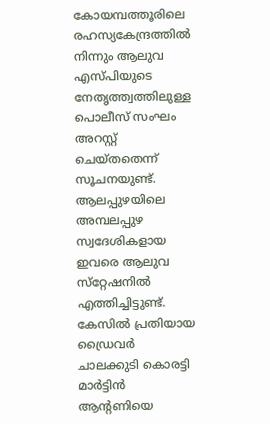കോയമ്പത്തൂരിലെ രഹസ്യകേന്ദ്രത്തില്‍ നിന്നും ആലുവ എസ്പിയുടെ നേതൃത്ത്വത്തിലുള്ള പൊലീസ് സംഘം അറസ്റ്റ് ചെയ്തതെന്ന് സൂചനയുണ്ട്. ആലപ്പുഴയിലെ അമ്പലപ്പുഴ സ്വദേശികളായ ഇവരെ ആലുവ സ്‌റ്റേഷനില്‍ എത്തിച്ചിട്ടുണ്ട്. കേസില്‍ പ്രതിയായ ഡ്രൈവര്‍ ചാലക്കുടി കൊരട്ടി മാര്‍ട്ടിന്‍ ആന്റണിയെ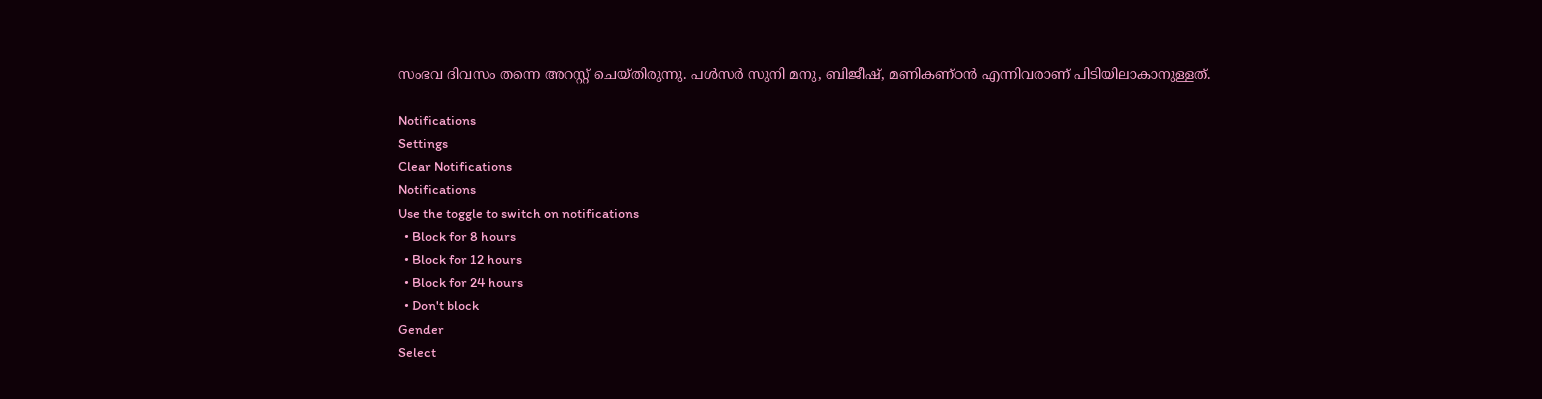സംഭവ ദിവസം തന്നെ അറസ്റ്റ് ചെയ്തിരുന്നു. പള്‍സര്‍ സുനി മനു, ബിജീഷ്, മണികണ്ഠന്‍ എന്നിവരാണ് പിടിയിലാകാനുള്ളത്.

Notifications
Settings
Clear Notifications
Notifications
Use the toggle to switch on notifications
  • Block for 8 hours
  • Block for 12 hours
  • Block for 24 hours
  • Don't block
Gender
Select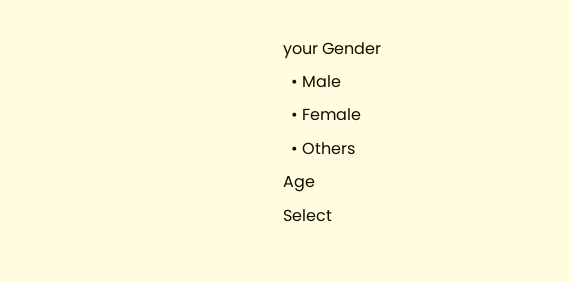your Gender
  • Male
  • Female
  • Others
Age
Select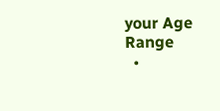your Age Range
  •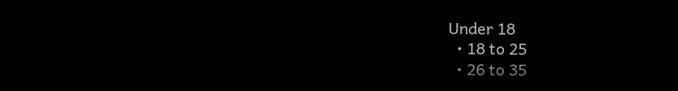Under 18
  • 18 to 25
  • 26 to 35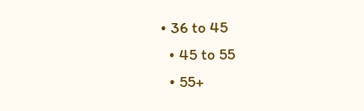• 36 to 45
  • 45 to 55
  • 55+